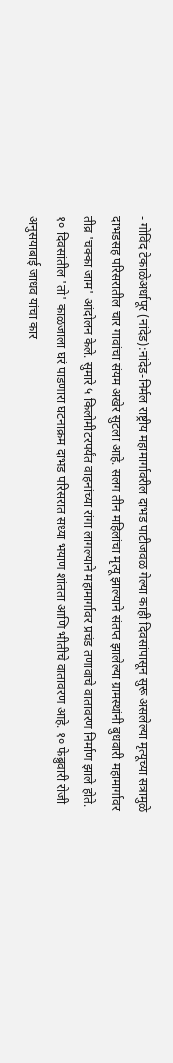- गोविंद टेकाळेअर्धापूर (नांदेड):नांदेड-निर्मल राष्ट्रीय महामार्गावरील दाभड पाटीजवळ गेल्या काही दिवसांपासून सुरू असलेल्या मृत्यूच्या सत्रामुळे दाभडसह परिसरातील चार गावांचा संयम अखेर सुटला आहे. सलग तीन महिलांचा मृत्यू झाल्याने संतप्त झालेल्या ग्रामस्थांनी बुधवारी महामार्गावर तीव्र 'चक्का जाम' आंदोलन केले. सुमारे ५ किलोमीटरपर्यंत वाहनांच्या रांगा लागल्याने महामार्गावर प्रचंड तणावाचे वातावरण निर्माण झाले होते.
१० दिवसांतील 'तो' काळजाला घरं पाडणारा घटनाक्रम दाभड परिसरात सध्या भयाण शांतता आणि भीतीचे वातावरण आहे. १० फेब्रुवारी रोजी अनुसयाबाई जाधव यांचा कार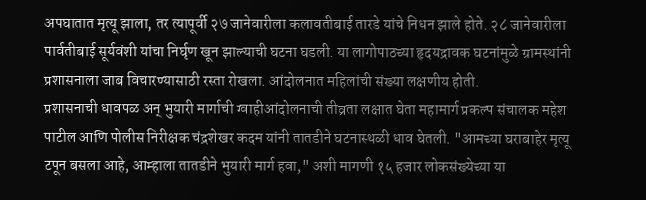अपघातात मृत्यू झाला, तर त्यापूर्वी २७ जानेवारीला कलावतीबाई तारडे यांचे निधन झाले होते. २८ जानेवारीला पार्वतीबाई सूर्यवंशी यांचा निर्घृण खून झाल्याची घटना घडली. या लागोपाठच्या हृदयद्रावक घटनांमुळे ग्रामस्थांनी प्रशासनाला जाब विचारण्यासाठी रस्ता रोखला. आंदोलनात महिलांची संख्या लक्षणीय होती.
प्रशासनाची धावपळ अन् भुयारी मार्गाची ग्वाहीआंदोलनाची तीव्रता लक्षात घेता महामार्ग प्रकल्प संचालक महेश पाटील आणि पोलीस निरीक्षक चंद्रशेखर कदम यांनी तातडीने घटनास्थळी धाव घेतली. "आमच्या घराबाहेर मृत्यू टपून बसला आहे, आम्हाला तातडीने भुयारी मार्ग हवा," अशी मागणी १५ हजार लोकसंख्येच्या या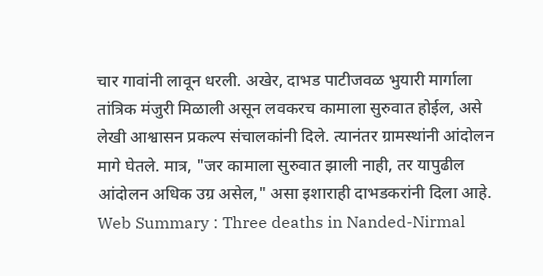चार गावांनी लावून धरली. अखेर, दाभड पाटीजवळ भुयारी मार्गाला तांत्रिक मंजुरी मिळाली असून लवकरच कामाला सुरुवात होईल, असे लेखी आश्वासन प्रकल्प संचालकांनी दिले. त्यानंतर ग्रामस्थांनी आंदोलन मागे घेतले. मात्र, "जर कामाला सुरुवात झाली नाही, तर यापुढील आंदोलन अधिक उग्र असेल," असा इशाराही दाभडकरांनी दिला आहे.
Web Summary : Three deaths in Nanded-Nirmal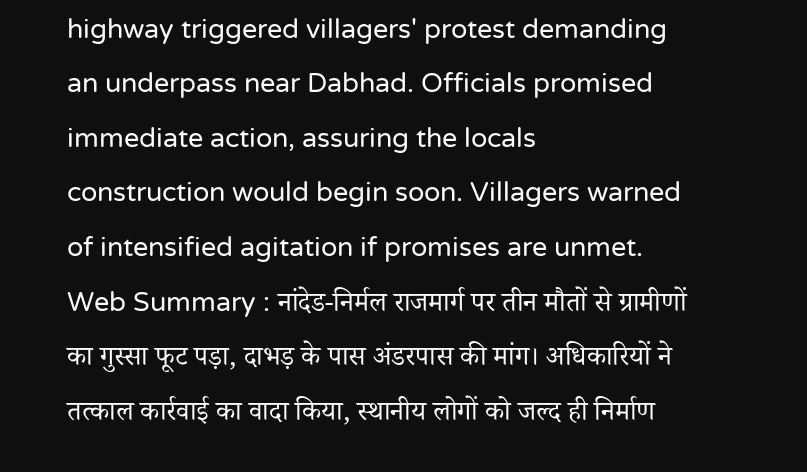highway triggered villagers' protest demanding an underpass near Dabhad. Officials promised immediate action, assuring the locals construction would begin soon. Villagers warned of intensified agitation if promises are unmet.
Web Summary : नांदेड-निर्मल राजमार्ग पर तीन मौतों से ग्रामीणों का गुस्सा फूट पड़ा, दाभड़ के पास अंडरपास की मांग। अधिकारियों ने तत्काल कार्रवाई का वादा किया, स्थानीय लोगों को जल्द ही निर्माण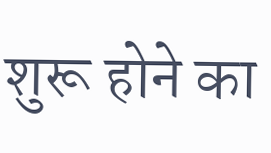शुरू होने का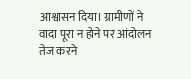आश्वासन दिया। ग्रामीणों ने वादा पूरा न होने पर आंदोलन तेज करने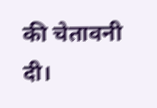की चेतावनी दी।